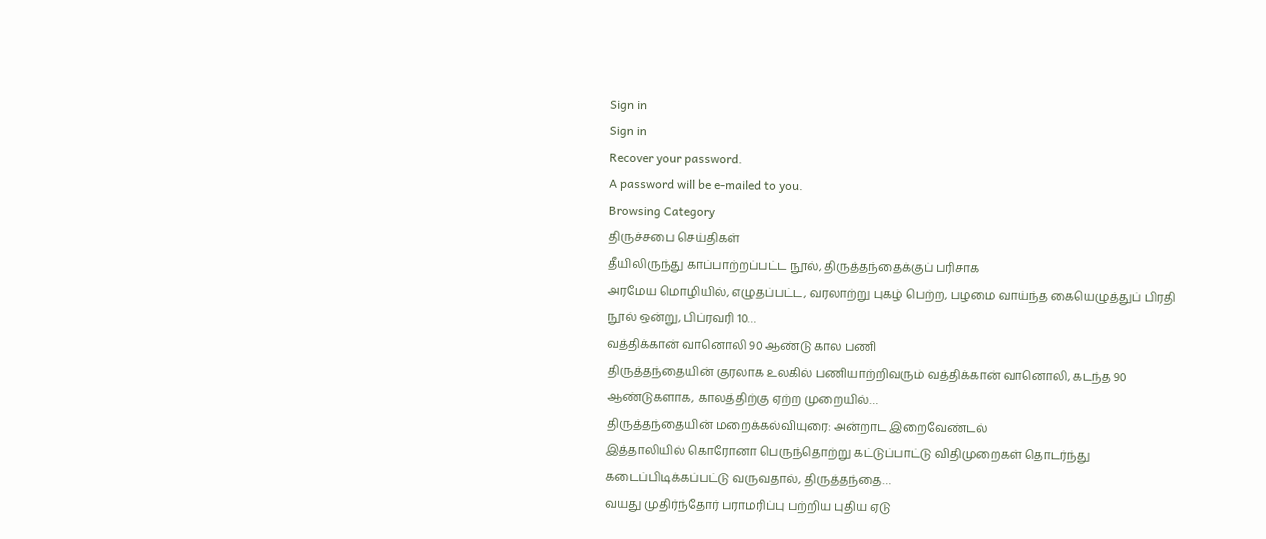Sign in
Sign in
Recover your password.
A password will be e-mailed to you.
Browsing Category
திருச்சபை செய்திகள்
தீயிலிருந்து காப்பாற்றப்பட்ட நூல், திருத்தந்தைக்குப் பரிசாக
அரமேய மொழியில், எழுதப்பட்ட, வரலாற்று புகழ் பெற்ற, பழமை வாய்ந்த கையெழுத்துப் பிரதி நூல் ஒன்று, பிப்ரவரி 10…
வத்திக்கான் வானொலி 90 ஆண்டு கால பணி
திருத்தந்தையின் குரலாக உலகில் பணியாற்றிவரும் வத்திக்கான் வானொலி, கடந்த 90 ஆண்டுகளாக, காலத்திற்கு ஏற்ற முறையில்…
திருத்தந்தையின் மறைக்கல்வியுரை: அன்றாட இறைவேண்டல்
இத்தாலியில் கொரோனா பெருந்தொற்று கட்டுப்பாட்டு விதிமுறைகள் தொடர்ந்து கடைப்பிடிக்கப்பட்டு வருவதால், திருத்தந்தை…
வயது முதிர்ந்தோர் பராமரிப்பு பற்றிய புதிய ஏடு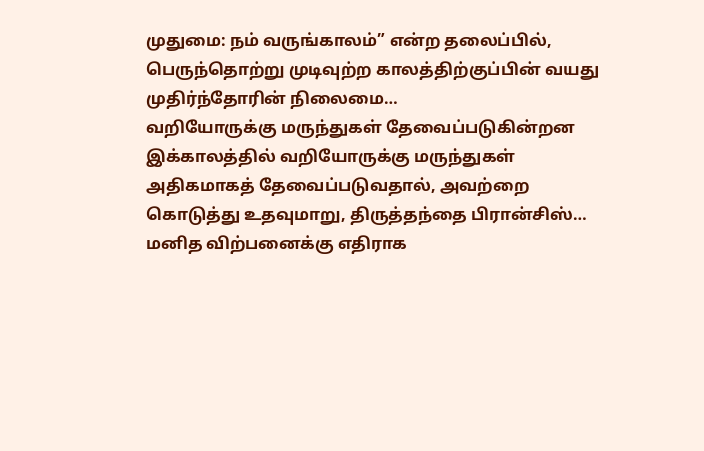முதுமை: நம் வருங்காலம்” என்ற தலைப்பில், பெருந்தொற்று முடிவுற்ற காலத்திற்குப்பின் வயது முதிர்ந்தோரின் நிலைமை…
வறியோருக்கு மருந்துகள் தேவைப்படுகின்றன
இக்காலத்தில் வறியோருக்கு மருந்துகள் அதிகமாகத் தேவைப்படுவதால், அவற்றை கொடுத்து உதவுமாறு, திருத்தந்தை பிரான்சிஸ்…
மனித விற்பனைக்கு எதிராக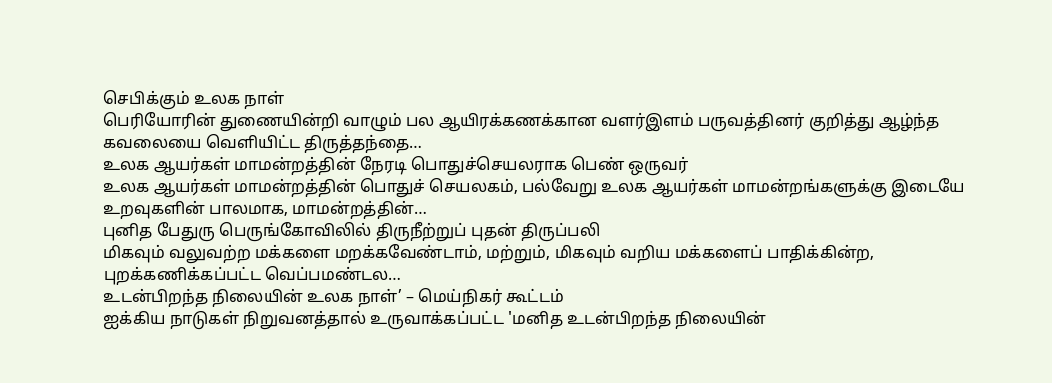செபிக்கும் உலக நாள்
பெரியோரின் துணையின்றி வாழும் பல ஆயிரக்கணக்கான வளர்இளம் பருவத்தினர் குறித்து ஆழ்ந்த கவலையை வெளியிட்ட திருத்தந்தை…
உலக ஆயர்கள் மாமன்றத்தின் நேரடி பொதுச்செயலராக பெண் ஒருவர்
உலக ஆயர்கள் மாமன்றத்தின் பொதுச் செயலகம், பல்வேறு உலக ஆயர்கள் மாமன்றங்களுக்கு இடையே உறவுகளின் பாலமாக, மாமன்றத்தின்…
புனித பேதுரு பெருங்கோவிலில் திருநீற்றுப் புதன் திருப்பலி
மிகவும் வலுவற்ற மக்களை மறக்கவேண்டாம், மற்றும், மிகவும் வறிய மக்களைப் பாதிக்கின்ற, புறக்கணிக்கப்பட்ட வெப்பமண்டல…
உடன்பிறந்த நிலையின் உலக நாள்’ – மெய்நிகர் கூட்டம்
ஐக்கிய நாடுகள் நிறுவனத்தால் உருவாக்கப்பட்ட 'மனித உடன்பிறந்த நிலையின்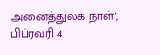அனைத்துலக நாள்', பிப்ரவரி 4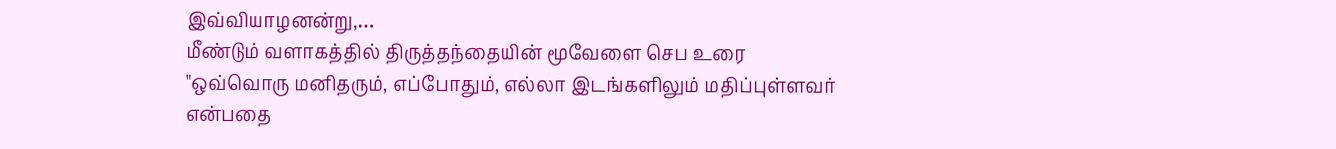இவ்வியாழனன்று,…
மீண்டும் வளாகத்தில் திருத்தந்தையின் மூவேளை செப உரை
"ஒவ்வொரு மனிதரும், எப்போதும், எல்லா இடங்களிலும் மதிப்புள்ளவர் என்பதை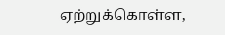ஏற்றுக்கொள்ள,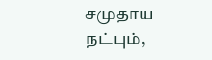சமுதாய நட்பும்,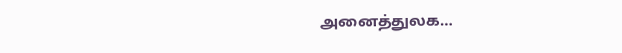அனைத்துலக…